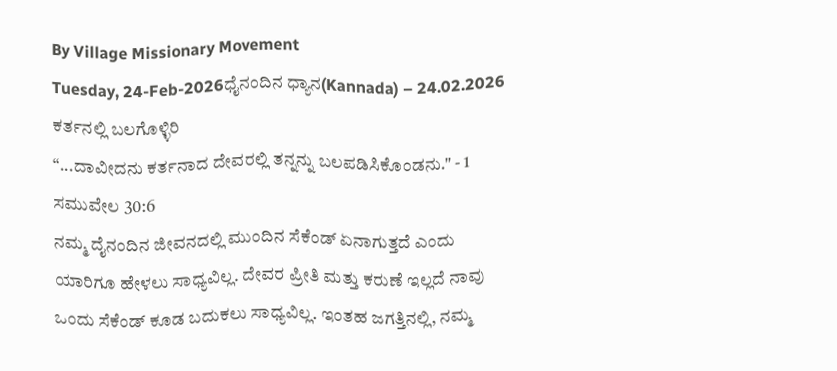By Village Missionary Movement
Tuesday, 24-Feb-2026ಧೈನಂದಿನ ಧ್ಯಾನ(Kannada) – 24.02.2026
ಕರ್ತನಲ್ಲಿ ಬಲಗೊಳ್ಳಿರಿ
“...ದಾವೀದನು ಕರ್ತನಾದ ದೇವರಲ್ಲಿ ತನ್ನನ್ನು ಬಲಪಡಿಸಿಕೊಂಡನು." - 1 ಸಮುವೇಲ 30:6
ನಮ್ಮ ದೈನಂದಿನ ಜೀವನದಲ್ಲಿ ಮುಂದಿನ ಸೆಕೆಂಡ್ ಏನಾಗುತ್ತದೆ ಎಂದು ಯಾರಿಗೂ ಹೇಳಲು ಸಾಧ್ಯವಿಲ್ಲ. ದೇವರ ಪ್ರೀತಿ ಮತ್ತು ಕರುಣೆ ಇಲ್ಲದೆ ನಾವು ಒಂದು ಸೆಕೆಂಡ್ ಕೂಡ ಬದುಕಲು ಸಾಧ್ಯವಿಲ್ಲ. ಇಂತಹ ಜಗತ್ತಿನಲ್ಲಿ, ನಮ್ಮ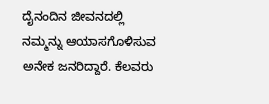ದೈನಂದಿನ ಜೀವನದಲ್ಲಿ ನಮ್ಮನ್ನು ಆಯಾಸಗೊಳಿಸುವ ಅನೇಕ ಜನರಿದ್ದಾರೆ. ಕೆಲವರು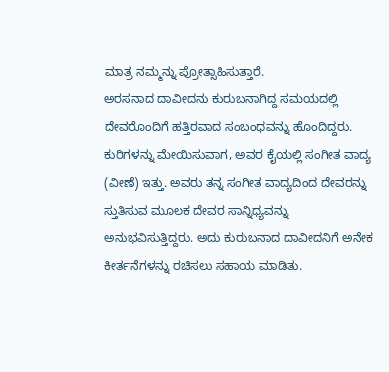ಮಾತ್ರ ನಮ್ಮನ್ನು ಪ್ರೋತ್ಸಾಹಿಸುತ್ತಾರೆ.
ಅರಸನಾದ ದಾವೀದನು ಕುರುಬನಾಗಿದ್ದ ಸಮಯದಲ್ಲಿ ದೇವರೊಂದಿಗೆ ಹತ್ತಿರವಾದ ಸಂಬಂಧವನ್ನು ಹೊಂದಿದ್ದರು. ಕುರಿಗಳನ್ನು ಮೇಯಿಸುವಾಗ, ಅವರ ಕೈಯಲ್ಲಿ ಸಂಗೀತ ವಾದ್ಯ (ವೀಣೆ) ಇತ್ತು. ಅವರು ತನ್ನ ಸಂಗೀತ ವಾದ್ಯದಿಂದ ದೇವರನ್ನು ಸ್ತುತಿಸುವ ಮೂಲಕ ದೇವರ ಸಾನ್ನಿಧ್ಯವನ್ನು ಅನುಭವಿಸುತ್ತಿದ್ದರು. ಅದು ಕುರುಬನಾದ ದಾವೀದನಿಗೆ ಅನೇಕ ಕೀರ್ತನೆಗಳನ್ನು ರಚಿಸಲು ಸಹಾಯ ಮಾಡಿತು.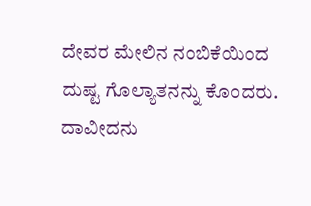ದೇವರ ಮೇಲಿನ ನಂಬಿಕೆಯಿಂದ ದುಷ್ಟ ಗೊಲ್ಯಾತನನ್ನು ಕೊಂದರು. ದಾವೀದನು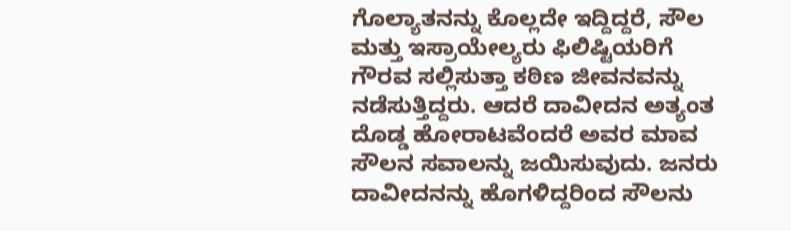ಗೊಲ್ಯಾತನನ್ನು ಕೊಲ್ಲದೇ ಇದ್ದಿದ್ದರೆ, ಸೌಲ ಮತ್ತು ಇಸ್ರಾಯೇಲ್ಯರು ಫಿಲಿಷ್ಟಿಯರಿಗೆ ಗೌರವ ಸಲ್ಲಿಸುತ್ತಾ ಕಠಿಣ ಜೀವನವನ್ನು ನಡೆಸುತ್ತಿದ್ದರು. ಆದರೆ ದಾವೀದನ ಅತ್ಯಂತ ದೊಡ್ಡ ಹೋರಾಟವೆಂದರೆ ಅವರ ಮಾವ ಸೌಲನ ಸವಾಲನ್ನು ಜಯಿಸುವುದು. ಜನರು ದಾವೀದನನ್ನು ಹೊಗಳಿದ್ದರಿಂದ ಸೌಲನು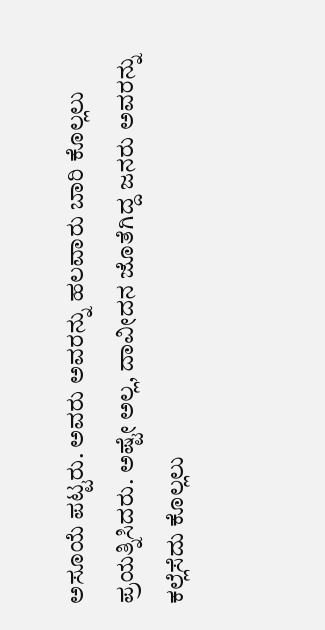ಅಸೂಯೆ ಪಟ್ಟರು. ಅವರು ಅವರನ್ನು ಹಲವಾರು ಬಾರಿ ಕೊಲ್ಲಲು ಪ್ರಯತ್ನಿಸಿದರು. ಅಷ್ಟೇ ಅಲ್ಲ, ದಾವೀದನ ಜೊತೆಗಿದ್ದ ಜನರು ಅವರನ್ನು ಕಲ್ಲೆಸೆದು ಕೊಲ್ಲಲು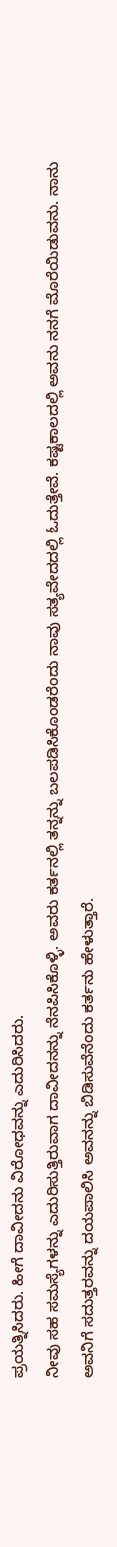ಪ್ರಯತ್ನಿಸಿದರು. ಹೀಗೆ ದಾವೀದನು ವಿರೋಧವನ್ನು ಎದುರಿಸಿದರು.
ನೀವು ಸಹ ಸಮಸ್ಯೆಗಳನ್ನು ಎದುರಿಸುತ್ತಿರುವಾಗ ದಾವೀದನನ್ನು ನೆನಪಿಸಿಕೊಳ್ಳಿ. ಅವರು ಕರ್ತನಲ್ಲಿ ತನ್ನನ್ನು ಬಲಪಡಿಸಿಕೊಂಡರೆಂದು ನಾವು ಸತ್ಯವೇದದಲ್ಲಿ ಓದುತ್ತೇವೆ. ಕಷ್ಟಕಾಲದಲ್ಲಿ ಅವನು ನನಗೆ ಮೊರೆಯಿಡುವನು. ನಾನು ಅವನಿಗೆ ಸದುತ್ತರವನ್ನು ದಯಪಾಲಿಸಿ ಅವನನ್ನು ಬಿಡಿಸುವೆನೆಂದು ಕರ್ತನು ಹೇಳುತ್ತಾರೆ.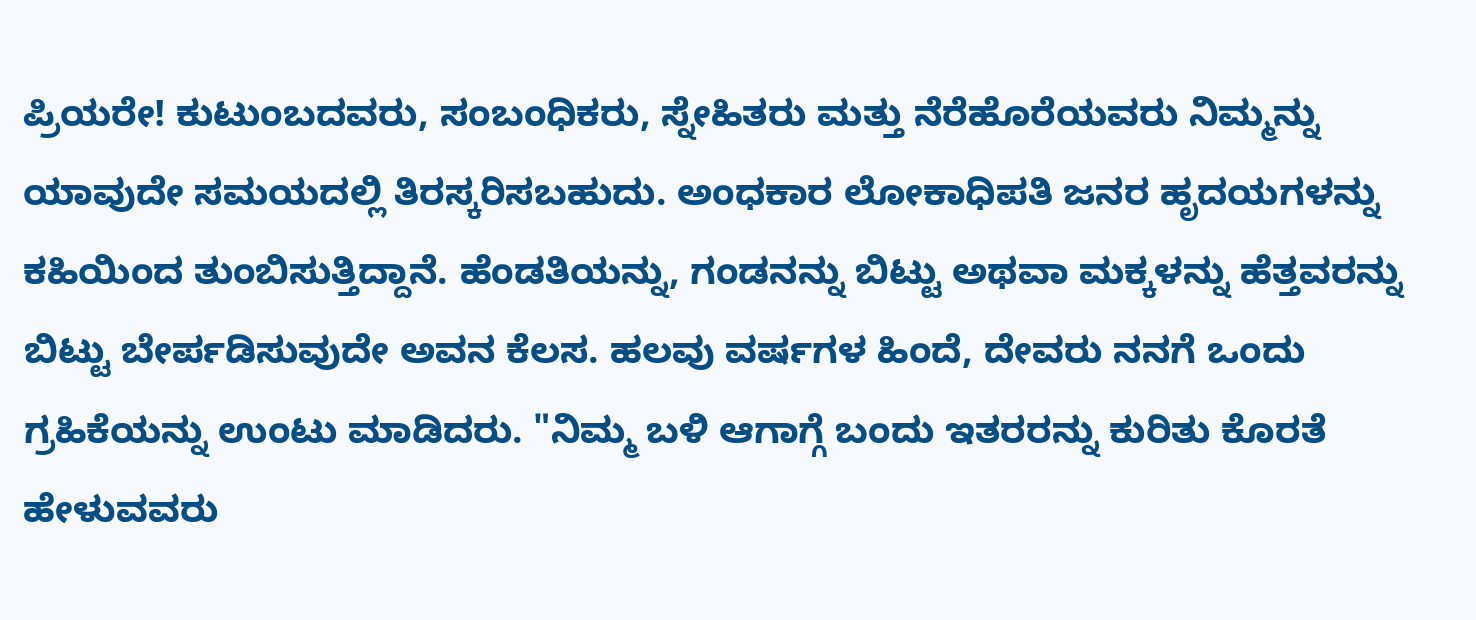ಪ್ರಿಯರೇ! ಕುಟುಂಬದವರು, ಸಂಬಂಧಿಕರು, ಸ್ನೇಹಿತರು ಮತ್ತು ನೆರೆಹೊರೆಯವರು ನಿಮ್ಮನ್ನು ಯಾವುದೇ ಸಮಯದಲ್ಲಿ ತಿರಸ್ಕರಿಸಬಹುದು. ಅಂಧಕಾರ ಲೋಕಾಧಿಪತಿ ಜನರ ಹೃದಯಗಳನ್ನು ಕಹಿಯಿಂದ ತುಂಬಿಸುತ್ತಿದ್ದಾನೆ. ಹೆಂಡತಿಯನ್ನು, ಗಂಡನನ್ನು ಬಿಟ್ಟು ಅಥವಾ ಮಕ್ಕಳನ್ನು ಹೆತ್ತವರನ್ನು ಬಿಟ್ಟು ಬೇರ್ಪಡಿಸುವುದೇ ಅವನ ಕೆಲಸ. ಹಲವು ವರ್ಷಗಳ ಹಿಂದೆ, ದೇವರು ನನಗೆ ಒಂದು ಗ್ರಹಿಕೆಯನ್ನು ಉಂಟು ಮಾಡಿದರು. "ನಿಮ್ಮ ಬಳಿ ಆಗಾಗ್ಗೆ ಬಂದು ಇತರರನ್ನು ಕುರಿತು ಕೊರತೆ ಹೇಳುವವರು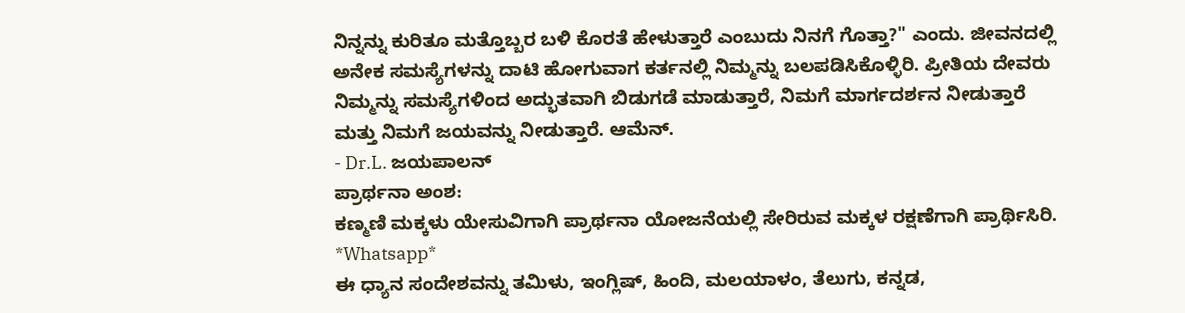ನಿನ್ನನ್ನು ಕುರಿತೂ ಮತ್ತೊಬ್ಬರ ಬಳಿ ಕೊರತೆ ಹೇಳುತ್ತಾರೆ ಎಂಬುದು ನಿನಗೆ ಗೊತ್ತಾ?" ಎಂದು. ಜೀವನದಲ್ಲಿ ಅನೇಕ ಸಮಸ್ಯೆಗಳನ್ನು ದಾಟಿ ಹೋಗುವಾಗ ಕರ್ತನಲ್ಲಿ ನಿಮ್ಮನ್ನು ಬಲಪಡಿಸಿಕೊಳ್ಳಿರಿ. ಪ್ರೀತಿಯ ದೇವರು ನಿಮ್ಮನ್ನು ಸಮಸ್ಯೆಗಳಿಂದ ಅದ್ಭುತವಾಗಿ ಬಿಡುಗಡೆ ಮಾಡುತ್ತಾರೆ, ನಿಮಗೆ ಮಾರ್ಗದರ್ಶನ ನೀಡುತ್ತಾರೆ ಮತ್ತು ನಿಮಗೆ ಜಯವನ್ನು ನೀಡುತ್ತಾರೆ. ಆಮೆನ್.
- Dr.L. ಜಯಪಾಲನ್
ಪ್ರಾರ್ಥನಾ ಅಂಶ:
ಕಣ್ಮಣಿ ಮಕ್ಕಳು ಯೇಸುವಿಗಾಗಿ ಪ್ರಾರ್ಥನಾ ಯೋಜನೆಯಲ್ಲಿ ಸೇರಿರುವ ಮಕ್ಕಳ ರಕ್ಷಣೆಗಾಗಿ ಪ್ರಾರ್ಥಿಸಿರಿ.
*Whatsapp*
ಈ ಧ್ಯಾನ ಸಂದೇಶವನ್ನು ತಮಿಳು, ಇಂಗ್ಲಿಷ್, ಹಿಂದಿ, ಮಲಯಾಳಂ, ತೆಲುಗು, ಕನ್ನಡ,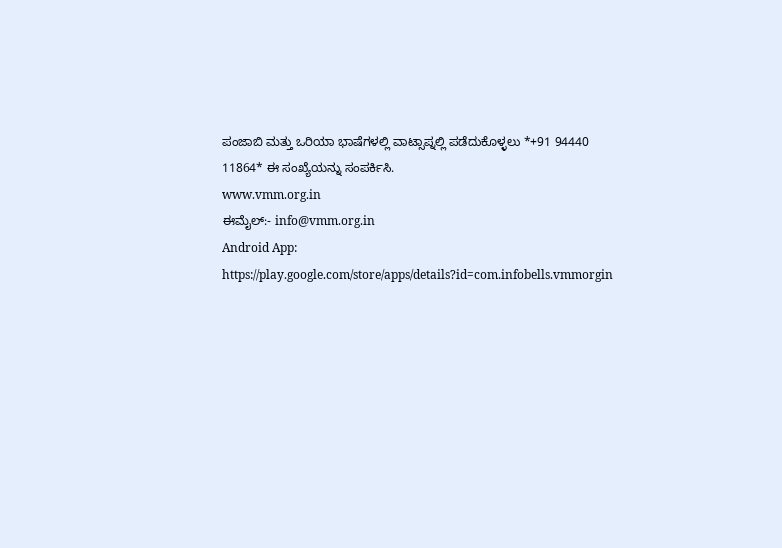ಪಂಜಾಬಿ ಮತ್ತು ಒರಿಯಾ ಭಾಷೆಗಳಲ್ಲಿ ವಾಟ್ಸಾಪ್ನಲ್ಲಿ ಪಡೆದುಕೊಳ್ಳಲು *+91 94440 11864* ಈ ಸಂಖ್ಯೆಯನ್ನು ಸಂಪರ್ಕಿಸಿ.
www.vmm.org.in
ಈಮೈಲ್:- info@vmm.org.in
Android App: https://play.google.com/store/apps/details?id=com.infobells.vmmorgin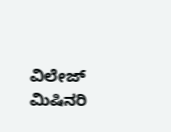ವಿಲೇಜ್ ಮಿಷಿನರಿ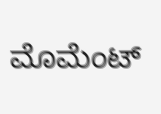ಮೊಮೆಂಟ್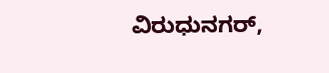ವಿರುಧುನಗರ್,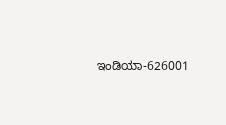ಇಂಡಿಯಾ-626001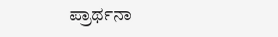ಪ್ರಾರ್ಥನಾ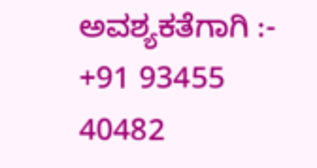ಅವಶ್ಯಕತೆಗಾಗಿ :- +91 93455 40482